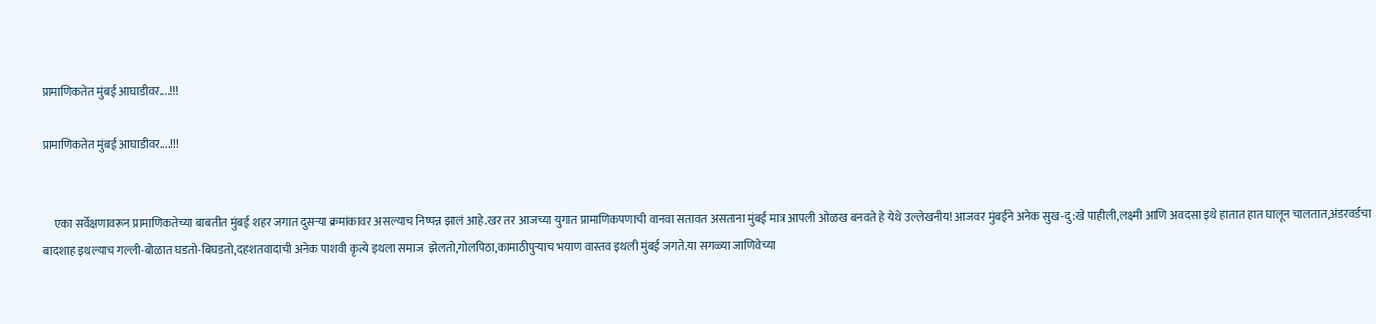प्रामाणिकतेत मुंबई आघाडीवर....!!!

प्रामाणिकतेत मुंबई आघाडीवर....!!!


     एका सर्वेक्षणावरून प्रामाणिकतेच्या बाबतीत मुंबई शहर जगात दुसऱ्या क्रमांकावर असल्याच निष्पन्न झालं आहे.खर तर आजच्या युगात प्रामाणिकपणाची वानवा सतावत असताना मुंबई मात्र आपली ओळख बनवते हे येथे उल्लेखनीय! आजवर मुंबईने अनेक सुख-दु:खे पाहीली,लक्ष्मी आणि अवदसा इथे हातात हात घालून चालतात,अंडरवर्डचा बादशाह इथल्याच गल्ली-बोळात घडतो-बिघडतो,दहशतवादाची अनेक पाशवी कृत्ये इथला समाज  झेलतो,गोलपिठा,कामाठीपुऱ्याच भयाण वास्तव इथली मुंबई जगते.या सगळ्या जाणिवेच्या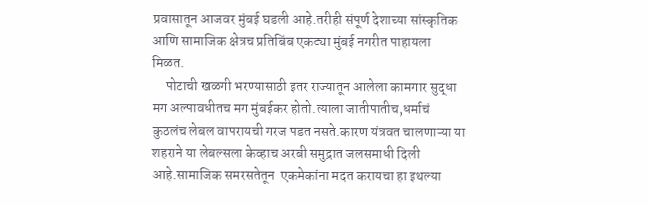प्रवासातून आजवर मुंबई घडली आहे.तरीही संपूर्ण देशाच्या सांस्कृतिक आणि सामाजिक क्षेत्रच प्रतिबिंब एकट्या मुंबई नगरीत पाहायला मिळत.
     पोटाची खळगी भरण्यासाठी इतर राज्यातून आलेला कामगार सुद्धा मग अल्पावधीतच मग मुंबईकर होतो.त्याला जातीपातीच,धर्माचं कुठलंच लेबल वापरायची गरज पडत नसते.कारण यंत्रवत चालणाऱ्या या शहराने या लेबल्सला केव्हाच अरबी समुद्रात जलसमाधी दिली आहे.सामाजिक समरसतेतून  एकमेकांना मदत करायचा हा इथल्या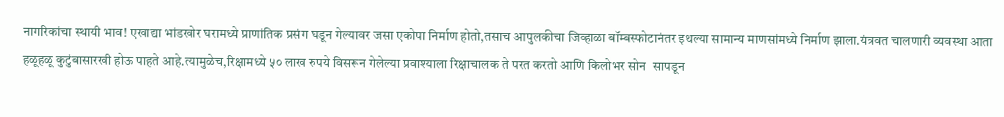नागरिकांचा स्थायी भाव! एखाद्या भांडखोर घरामध्ये प्राणांतिक प्रसंग घडून गेल्यावर जसा एकोपा निर्माण होतो,तसाच आपुलकीचा जिव्हाळा बॉम्बस्फोटानंतर इथल्या सामान्य माणसांमध्ये निर्माण झाला.यंत्रवत चालणारी व्यवस्था आता हळूहळू कुटुंबासारखी होऊ पाहते आहे.त्यामुळेच,रिक्षामध्ये ५० लाख रुपये विसरून गेलेल्या प्रवाश्याला रिक्षाचालक ते परत करतो आणि किलोभर सोन  सापडून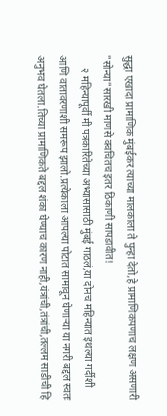सुद्धा एखादा प्रामाणिक मुंबईकर त्याच्या मालकाला ते पुन्हा देतो,हे प्रामाणिकपणाच लक्षण असणारी "सोन्या"सारखी माणसे क्वचितच इतर ठिकाणी सापडावीत!
     २ महिन्यापूर्वी मी पत्रकारितेच्या अभ्यासासाठी मुंबई गाठलं,या दोनच महिन्यात इथल्या गर्दीशी आणि वातावरणाशी समरूप झालो.प्रत्येकाला आपल्या पोटात सामावून घेणाऱ्या या नगरी बद्दल स्वतः  अनुभव घेतला.तिच्या प्रामाणिकते बद्दल शंका घेण्याच कारण नाही,यंत्रांची,तंत्रांची,तल्लम साडीची हि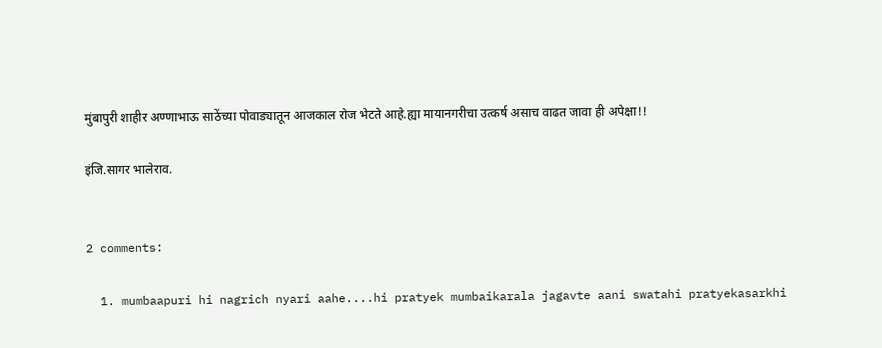मुंबापुरी शाहीर अण्णाभाऊ साठेंच्या पोवाड्यातून आजकाल रोज भेटते आहे.ह्या मायानगरीचा उत्कर्ष असाच वाढत जावा ही अपेक्षा!!

इंजि.सागर भालेराव.


2 comments:

  1. mumbaapuri hi nagrich nyari aahe....hi pratyek mumbaikarala jagavte aani swatahi pratyekasarkhi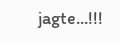jagte...!!!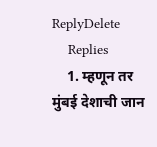ReplyDelete
    Replies
    1. म्हणून तर मुंबई देशाची जान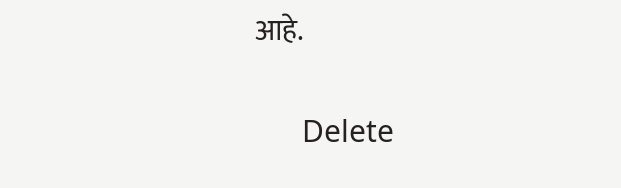आहे.

      Delete